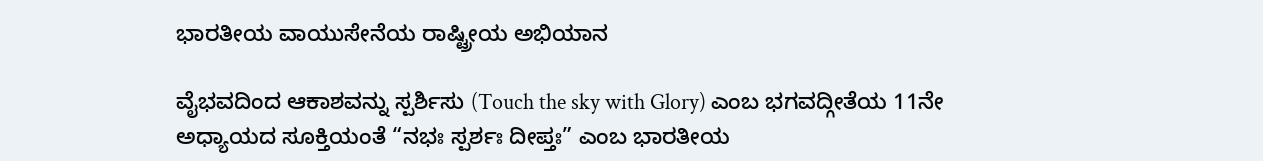ಭಾರತೀಯ ವಾಯುಸೇನೆಯ ರಾಷ್ಟ್ರೀಯ ಅಭಿಯಾನ

ವೈಭವದಿಂದ ಆಕಾಶವನ್ನು ಸ್ಪರ್ಶಿಸು (Touch the sky with Glory) ಎಂಬ ಭಗವದ್ಗೀತೆಯ 11ನೇ ಅಧ್ಯಾಯದ ಸೂಕ್ತಿಯಂತೆ “ನಭಃ ಸ್ಪರ್ಶಃ ದೀಪ್ತಃ” ಎಂಬ ಭಾರತೀಯ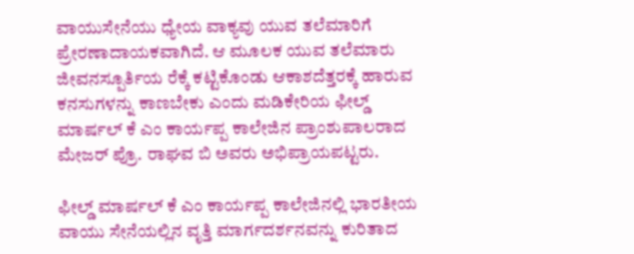ವಾಯುಸೇನೆಯು ಧ್ಯೇಯ ವಾಕ್ಯವು ಯುವ ತಲೆಮಾರಿಗೆ ಪ್ರೇರಣಾದಾಯಕವಾಗಿದೆ. ಆ ಮೂಲಕ ಯುವ ತಲೆಮಾರು ಜೀವನಸ್ಪೂರ್ತಿಯ ರೆಕ್ಕೆ ಕಟ್ಟಿಕೊಂಡು ಆಕಾಶದೆತ್ತರಕ್ಕೆ ಹಾರುವ ಕನಸುಗಳನ್ನು ಕಾಣಬೇಕು ಎಂದು ಮಡಿಕೇರಿಯ ಫೀಲ್ಡ್ ಮಾರ್ಷಲ್ ಕೆ ಎಂ ಕಾರ್ಯಪ್ಪ ಕಾಲೇಜಿನ ಪ್ರಾಂಶುಪಾಲರಾದ ಮೇಜರ್ ಪ್ರೊ. ರಾಘವ ಬಿ ಅವರು ಅಭಿಪ್ರಾಯಪಟ್ಟರು.

ಫೀಲ್ಡ್ ಮಾರ್ಷಲ್ ಕೆ ಎಂ ಕಾರ್ಯಪ್ಪ ಕಾಲೇಜಿನಲ್ಲಿ ಭಾರತೀಯ ವಾಯು ಸೇನೆಯಲ್ಲಿನ ವೃತ್ತಿ ಮಾರ್ಗದರ್ಶನವನ್ನು ಕುರಿತಾದ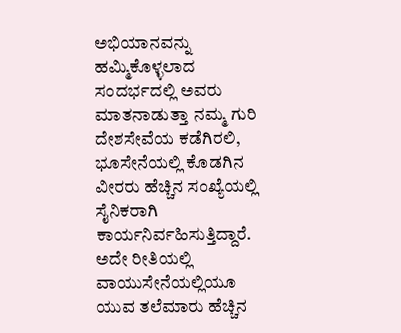ಅಭಿಯಾನವನ್ನು ಹಮ್ಮಿಕೊಳ್ಳಲಾದ ಸಂದರ್ಭದಲ್ಲಿ ಅವರು ಮಾತನಾಡುತ್ತಾ ನಮ್ಮ ಗುರಿ ದೇಶಸೇವೆಯ ಕಡೆಗಿರಲಿ, ಭೂಸೇನೆಯಲ್ಲಿ ಕೊಡಗಿನ ವೀರರು ಹೆಚ್ಚಿನ ಸಂಖ್ಯೆಯಲ್ಲಿ ಸೈನಿಕರಾಗಿ ಕಾರ್ಯನಿರ್ವಹಿಸುತ್ತಿದ್ದಾರೆ. ಅದೇ ರೀತಿಯಲ್ಲಿ ವಾಯುಸೇನೆಯಲ್ಲಿಯೂ ಯುವ ತಲೆಮಾರು ಹೆಚ್ಚಿನ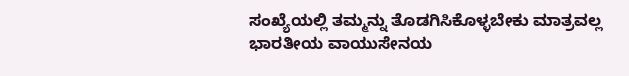ಸಂಖ್ಯೆಯಲ್ಲಿ ತಮ್ಮನ್ನು ತೊಡಗಿಸಿಕೊಳ್ಳಬೇಕು ಮಾತ್ರವಲ್ಲ ಭಾರತೀಯ ವಾಯುಸೇನಯ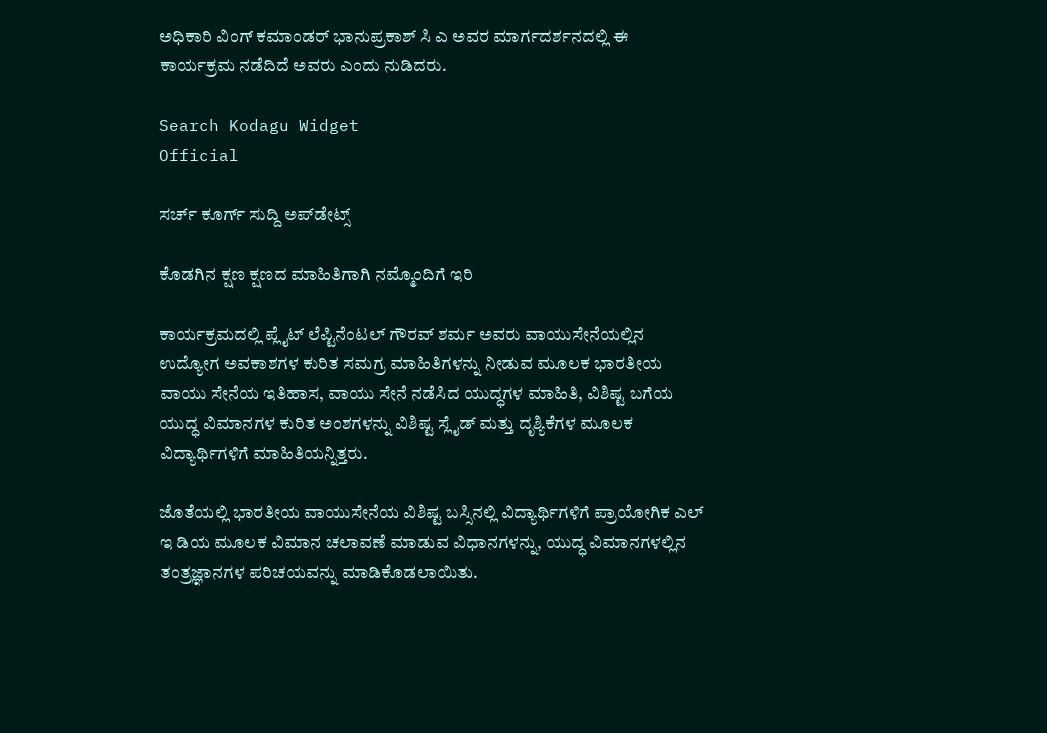ಅಧಿಕಾರಿ ವಿಂಗ್ ಕಮಾಂಡರ್ ಭಾನುಪ್ರಕಾಶ್ ಸಿ ಎ ಅವರ ಮಾರ್ಗದರ್ಶನದಲ್ಲಿ ಈ ಕಾರ್ಯಕ್ರಮ ನಡೆದಿದೆ ಅವರು ಎಂದು ನುಡಿದರು.

Search Kodagu Widget
Official

ಸರ್ಚ್‌ ಕೂರ್ಗ್‌ ಸುದ್ದಿ ಅಪ್‌ಡೇಟ್ಸ್

ಕೊಡಗಿನ ಕ್ಷಣ ಕ್ಷಣದ ಮಾಹಿತಿಗಾಗಿ ನಮ್ಮೊಂದಿಗೆ ಇರಿ

ಕಾರ್ಯಕ್ರಮದಲ್ಲಿ ಪ್ಲೈಟ್ ಲೆಪ್ಟಿನೆಂಟಲ್ ಗೌರವ್ ಶರ್ಮ ಅವರು ವಾಯುಸೇನೆಯಲ್ಲಿನ
ಉದ್ಯೋಗ ಅವಕಾಶಗಳ ಕುರಿತ ಸಮಗ್ರ ಮಾಹಿತಿಗಳನ್ನು ನೀಡುವ ಮೂಲಕ ಭಾರತೀಯ ವಾಯು ಸೇನೆಯ ಇತಿಹಾಸ, ವಾಯು ಸೇನೆ ನಡೆಸಿದ ಯುದ್ಧಗಳ ಮಾಹಿತಿ, ವಿಶಿಷ್ಟ ಬಗೆಯ ಯುದ್ಧ ವಿಮಾನಗಳ ಕುರಿತ ಅಂಶಗಳನ್ನು ವಿಶಿಷ್ಟ ಸ್ಲೈಡ್ ಮತ್ತು ದೃಶ್ಯಿಕೆಗಳ ಮೂಲಕ ವಿದ್ಯಾರ್ಥಿಗಳಿಗೆ ಮಾಹಿತಿಯನ್ನಿತ್ತರು.

ಜೊತೆಯಲ್ಲಿ ಭಾರತೀಯ ವಾಯುಸೇನೆಯ ವಿಶಿಷ್ಟ ಬಸ್ಸಿನಲ್ಲಿ ವಿದ್ಯಾರ್ಥಿಗಳಿಗೆ ಪ್ರಾಯೋಗಿಕ ಎಲ್ ಇ ಡಿಯ ಮೂಲಕ ವಿಮಾನ ಚಲಾವಣೆ ಮಾಡುವ ವಿಧಾನಗಳನ್ನು, ಯುದ್ಧ ವಿಮಾನಗಳಲ್ಲಿನ ತಂತ್ರಜ್ಞಾನಗಳ ಪರಿಚಯವನ್ನು ಮಾಡಿಕೊಡಲಾಯಿತು.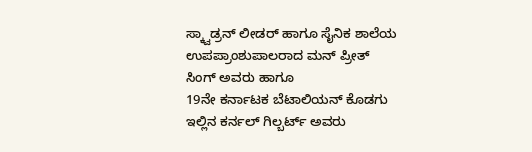ಸ್ಕ್ವಾಡ್ರನ್ ಲೀಡರ್ ಹಾಗೂ ಸೈನಿಕ ಶಾಲೆಯ ಉಪಪ್ರಾಂಶುಪಾಲರಾದ ಮನ್ ಪ್ರೀತ್ ಸಿಂಗ್ ಅವರು ಹಾಗೂ
19ನೇ ಕರ್ನಾಟಕ ಬೆಟಾಲಿಯನ್ ಕೊಡಗು ಇಲ್ಲಿನ ಕರ್ನಲ್ ಗಿಲ್ಬರ್ಟ್ ಅವರು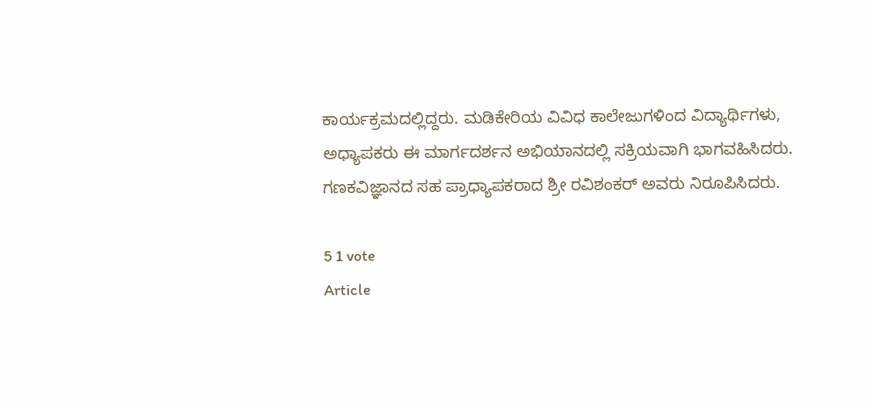ಕಾರ್ಯಕ್ರಮದಲ್ಲಿದ್ದರು. ಮಡಿಕೇರಿಯ ವಿವಿಧ ಕಾಲೇಜುಗಳಿಂದ ವಿದ್ಯಾರ್ಥಿಗಳು, ಅಧ್ಯಾಪಕರು ಈ ಮಾರ್ಗದರ್ಶನ ಅಭಿಯಾನದಲ್ಲಿ ಸಕ್ರಿಯವಾಗಿ ಭಾಗವಹಿಸಿದರು.
ಗಣಕವಿಜ್ಞಾನದ ಸಹ ಪ್ರಾಧ್ಯಾಪಕರಾದ ಶ್ರೀ ರವಿಶಂಕರ್ ಅವರು ನಿರೂಪಿಸಿದರು.

5 1 vote
Article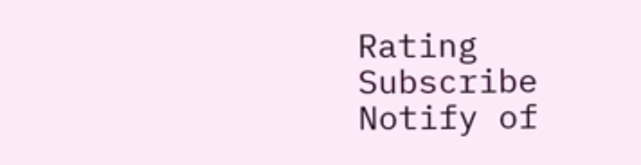Rating
Subscribe
Notify of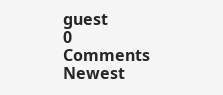guest
0 Comments
Newest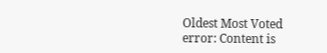Oldest Most Voted
error: Content is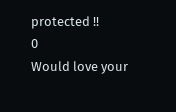protected !!
0
Would love your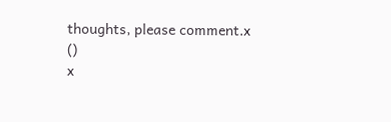thoughts, please comment.x
()
x